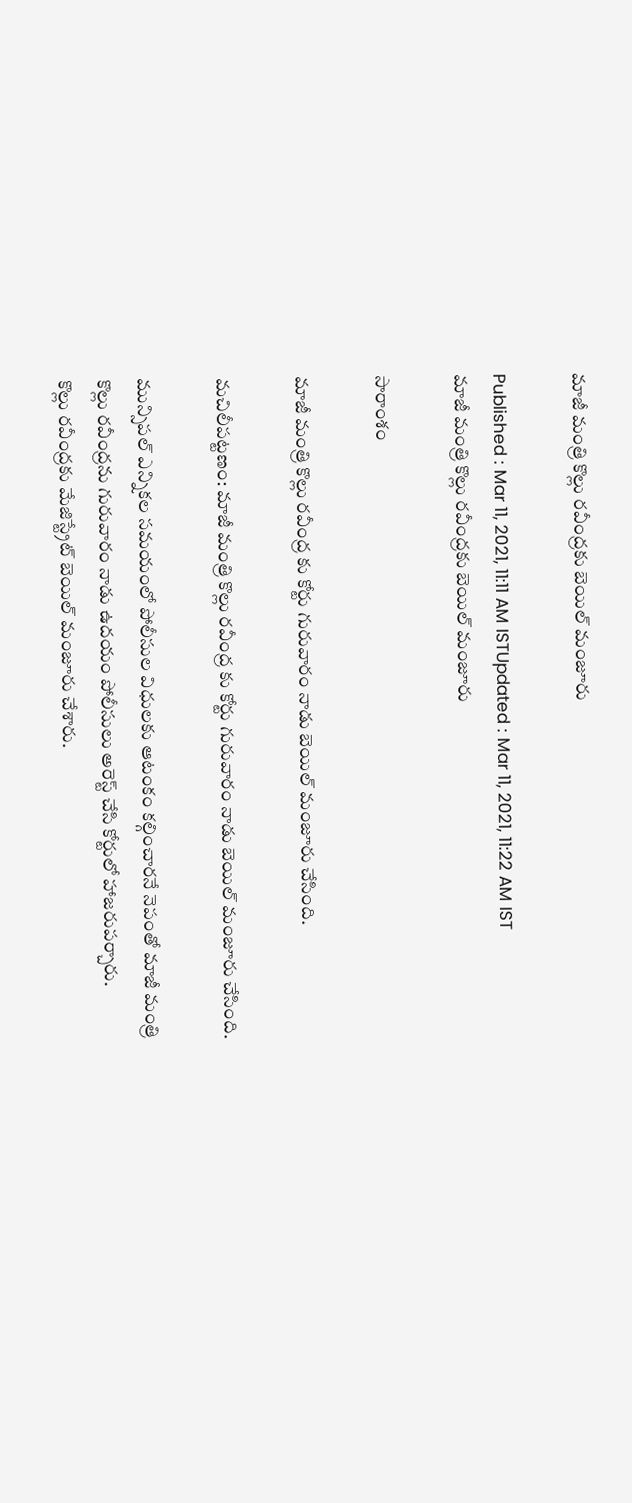మాజీ మంత్రి కొల్లు రవీంద్రకు బెయిల్ మంజూరు

Published : Mar 11, 2021, 11:11 AM ISTUpdated : Mar 11, 2021, 11:22 AM IST
మాజీ మంత్రి కొల్లు రవీంద్రకు బెయిల్ మంజూరు

సారాంశం

మాజీ మంత్రి కొల్లు రవీంద్ర కు కోర్టు గురువారం నాడు బెయిల్ మంజూరు చేసింది.

మచిలీపట్టణం: మాజీ మంత్రి కొల్లు రవీంద్ర కు కోర్టు గురువారం నాడు బెయిల్ మంజూరు చేసింది.

మున్సిపల్ ఎన్నికల సమయంలో పోలీసుల విధులకు ఆటంకం కల్గించారనే నెపంతో మాజీ మంత్రి కొల్లు రవీంద్రను గురువారం నాడు ఉదయం పోలీసులు అరెస్ట్ చేసి కోర్టులో హాజరుపర్చారు.
కొల్లు రవీంద్రకు మేజిస్ట్రేట్ బెయిల్ మంజూరు చేశారు.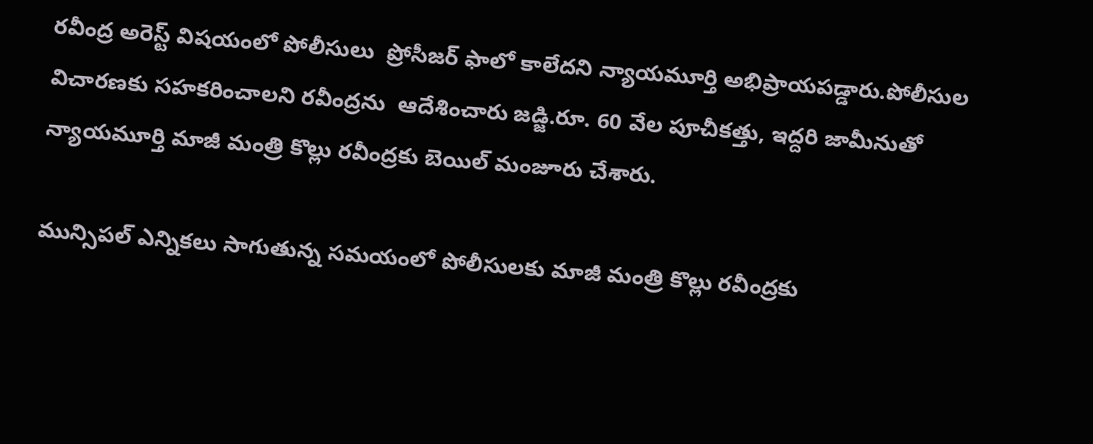రవీంద్ర అరెస్ట్ విషయంలో పోలీసులు  ప్రోసీజర్ ఫాలో కాలేదని న్యాయమూర్తి అభిప్రాయపడ్డారు.పోలీసుల విచారణకు సహకరించాలని రవీంద్రను  ఆదేశించారు జడ్జి.రూ. 60 వేల పూచీకత్తు, ఇద్దరి జామీనుతో న్యాయమూర్తి మాజీ మంత్రి కొల్లు రవీంద్రకు బెయిల్ మంజూరు చేశారు.

మున్సిపల్ ఎన్నికలు సాగుతున్న సమయంలో పోలీసులకు మాజీ మంత్రి కొల్లు రవీంద్రకు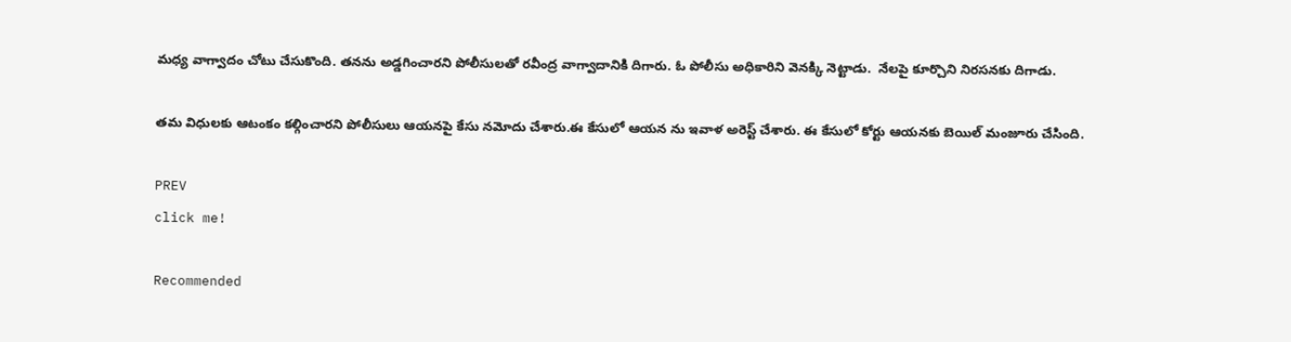మధ్య వాగ్వాదం చోటు చేసుకొంది. తనను అడ్డగించారని పోలీసులతో రవీంద్ర వాగ్వాదానికి దిగారు. ఓ పోలీసు అధికారిని వెనక్కి నెట్టాడు.  నేలపై కూర్చొని నిరసనకు దిగాడు.

తమ విధులకు ఆటంకం కల్గించారని పోలీసులు ఆయనపై కేసు నమోదు చేశారు.ఈ కేసులో ఆయన ను ఇవాళ అరెస్ట్ చేశారు. ఈ కేసులో కోర్టు ఆయనకు బెయిల్ మంజూరు చేసింది.

PREV
click me!

Recommended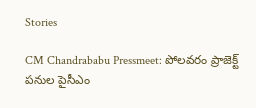Stories

CM Chandrababu Pressmeet: పోలవరం ప్రాజెక్ట్ పనుల పైసీఎం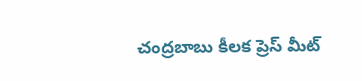చంద్రబాబు కీలక ప్రెస్ మీట్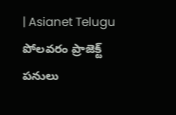| Asianet Telugu
పోలవరం ప్రాజెక్ట్ పనులు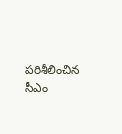పరిశీలించిన సీఎం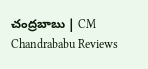చంద్రబాబు | CM Chandrababu Reviews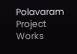Polavaram Project Works